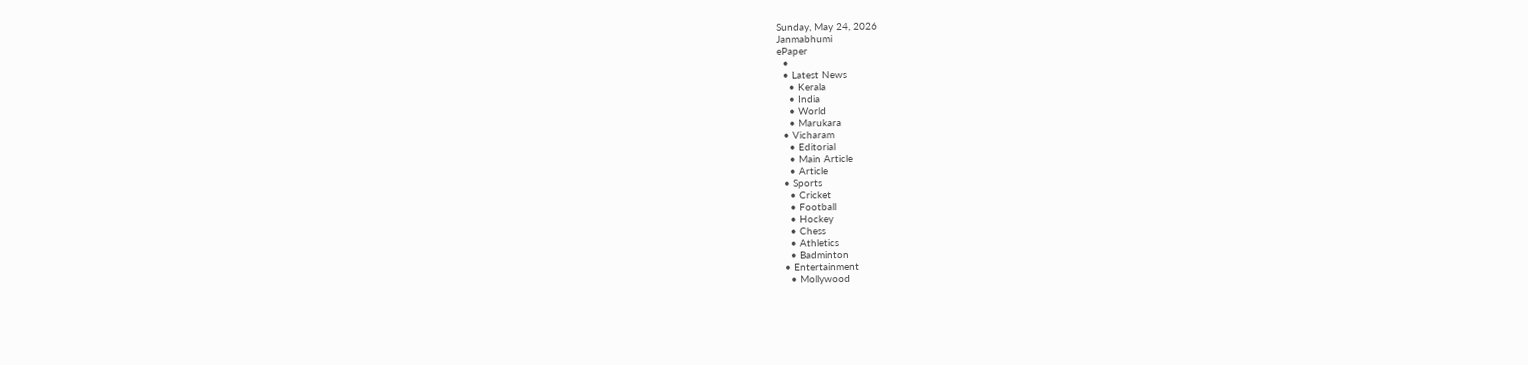Sunday, May 24, 2026
Janmabhumi
ePaper
  •
  • Latest News
    • Kerala
    • India
    • World
    • Marukara
  • Vicharam
    • Editorial
    • Main Article
    • Article
  • Sports
    • Cricket
    • Football
    • Hockey
    • Chess
    • Athletics
    • Badminton
  • Entertainment
    • Mollywood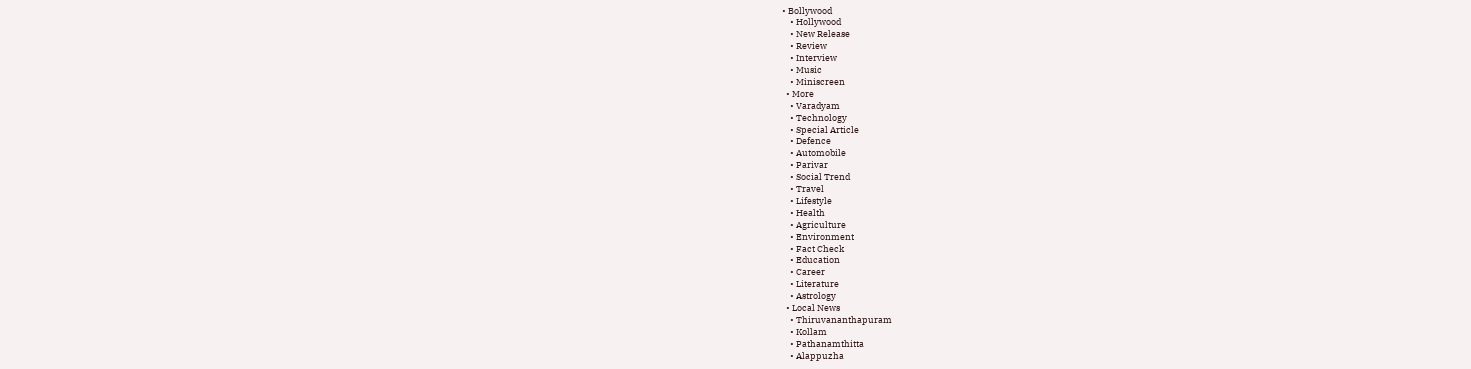• Bollywood
    • Hollywood
    • New Release
    • Review
    • Interview
    • Music
    • Miniscreen
  • More
    • Varadyam
    • Technology
    • Special Article
    • Defence
    • Automobile
    • Parivar
    • Social Trend
    • Travel
    • Lifestyle
    • Health
    • Agriculture
    • Environment
    • Fact Check
    • Education
    • Career
    • Literature
    • Astrology
  • Local News
    • Thiruvananthapuram
    • Kollam
    • Pathanamthitta
    • Alappuzha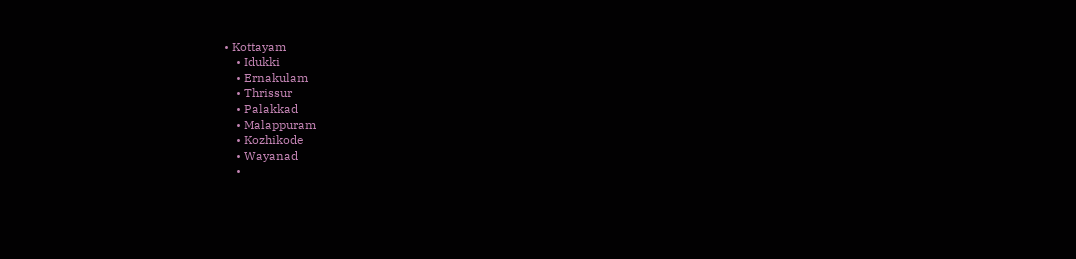• Kottayam
    • Idukki
    • Ernakulam
    • Thrissur
    • Palakkad
    • Malappuram
    • Kozhikode
    • Wayanad
    •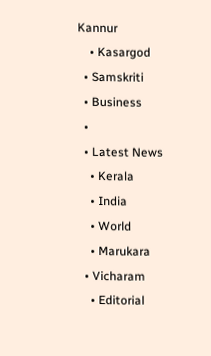Kannur
    • Kasargod
  • Samskriti
  • Business
  •
  • Latest News
    • Kerala
    • India
    • World
    • Marukara
  • Vicharam
    • Editorial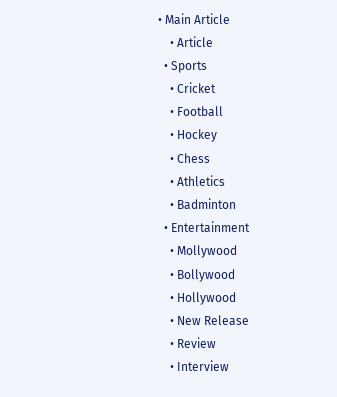• Main Article
    • Article
  • Sports
    • Cricket
    • Football
    • Hockey
    • Chess
    • Athletics
    • Badminton
  • Entertainment
    • Mollywood
    • Bollywood
    • Hollywood
    • New Release
    • Review
    • Interview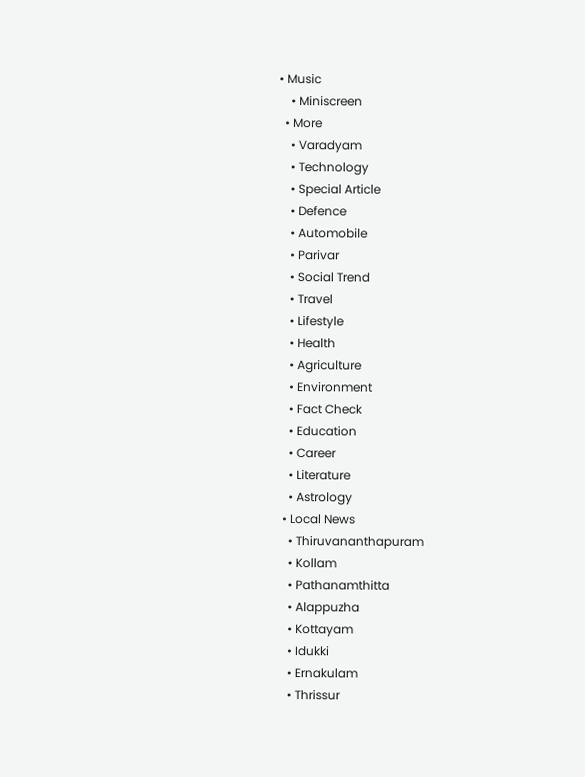• Music
    • Miniscreen
  • More
    • Varadyam
    • Technology
    • Special Article
    • Defence
    • Automobile
    • Parivar
    • Social Trend
    • Travel
    • Lifestyle
    • Health
    • Agriculture
    • Environment
    • Fact Check
    • Education
    • Career
    • Literature
    • Astrology
  • Local News
    • Thiruvananthapuram
    • Kollam
    • Pathanamthitta
    • Alappuzha
    • Kottayam
    • Idukki
    • Ernakulam
    • Thrissur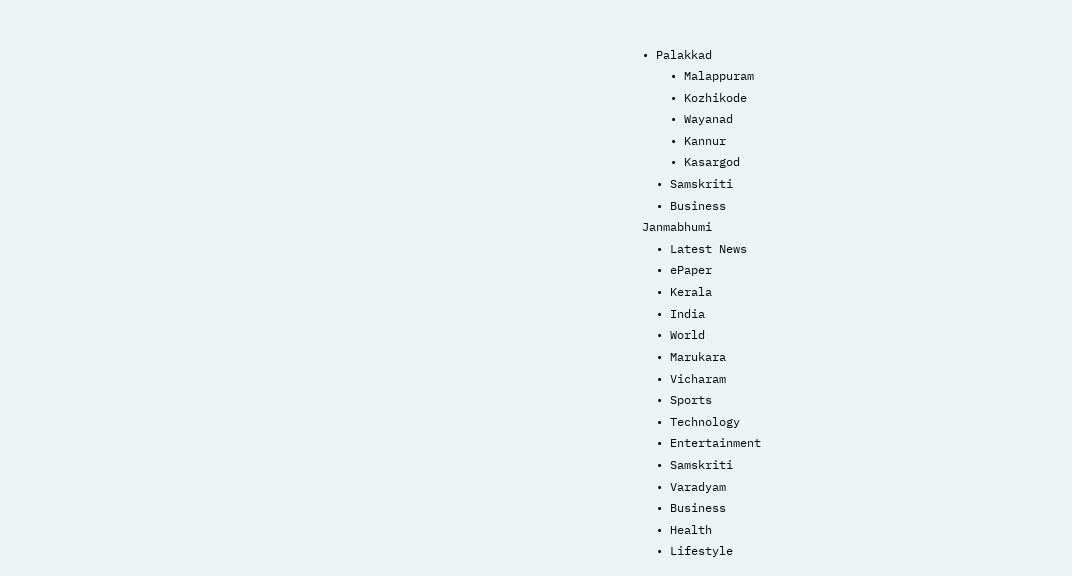• Palakkad
    • Malappuram
    • Kozhikode
    • Wayanad
    • Kannur
    • Kasargod
  • Samskriti
  • Business
Janmabhumi
  • Latest News
  • ePaper
  • Kerala
  • India
  • World
  • Marukara
  • Vicharam
  • Sports
  • Technology
  • Entertainment
  • Samskriti
  • Varadyam
  • Business
  • Health
  • Lifestyle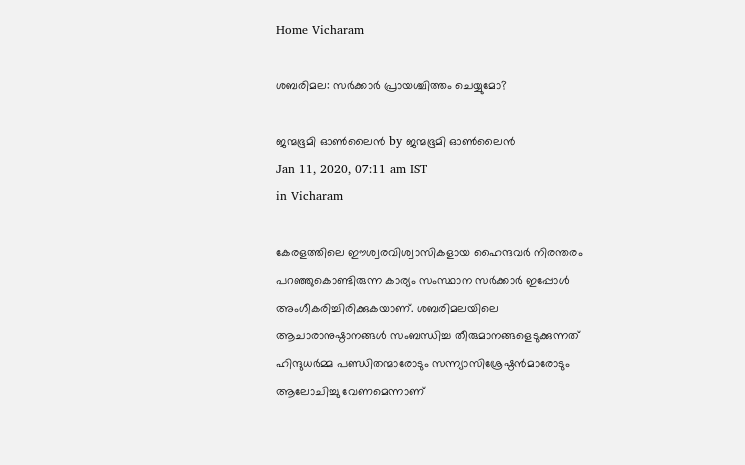Home Vicharam

ശബരിമല: സര്‍ക്കാര്‍ പ്രായശ്ചിത്തം ചെയ്യുമോ?

ജന്മഭൂമി ഓണ്‍ലൈന്‍ by ജന്മഭൂമി ഓണ്‍ലൈന്‍
Jan 11, 2020, 07:11 am IST
in Vicharam

കേരളത്തിലെ ഈശ്വരവിശ്വാസികളായ ഹൈന്ദവര്‍ നിരന്തരം പറഞ്ഞുകൊണ്ടിരുന്ന കാര്യം സംസ്ഥാന സര്‍ക്കാര്‍ ഇപ്പോള്‍ അംഗീകരിച്ചിരിക്കുകയാണ്. ശബരിമലയിലെ ആചാരാനുഷ്ഠാനങ്ങള്‍ സംബന്ധിച്ച തീരുമാനങ്ങളെടുക്കുന്നത് ഹിന്ദുധര്‍മ്മ പണ്ഡിതന്മാരോടും സന്ന്യാസിശ്രേഷ്ഠന്‍മാരോടും ആലോചിച്ചു വേണമെന്നാണ്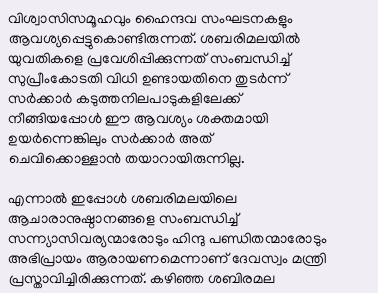വിശ്വാസിസമൂഹവും ഹൈന്ദവ സംഘടനകളും ആവശ്യപ്പെട്ടുകൊണ്ടിരുന്നത്. ശബരിമലയില്‍ യുവതികളെ പ്രവേശിപ്പിക്കുന്നത് സംബന്ധിച്ച് സുപ്രീംകോടതി വിധി ഉണ്ടായതിനെ തുടര്‍ന്ന് സര്‍ക്കാര്‍ കടുത്തനിലപാടുകളിലേക്ക് നീങ്ങിയപ്പോള്‍ ഈ ആവശ്യം ശക്തമായി ഉയര്‍ന്നെങ്കിലും സര്‍ക്കാര്‍ അത് ചെവിക്കൊള്ളാന്‍ തയാറായിരുന്നില്ല.

എന്നാല്‍ ഇപ്പോള്‍ ശബരിമലയിലെ ആചാരാനുഷ്ഠാനങ്ങളെ സംബന്ധിച്ച് സന്ന്യാസിവര്യന്മാരോടും ഹിന്ദു പണ്ഡിതന്മാരോടും അഭിപ്രായം ആരായണമെന്നാണ് ദേവസ്വം മന്ത്രി പ്രസ്താവിച്ചിരിക്കുന്നത്. കഴിഞ്ഞ ശബിരമല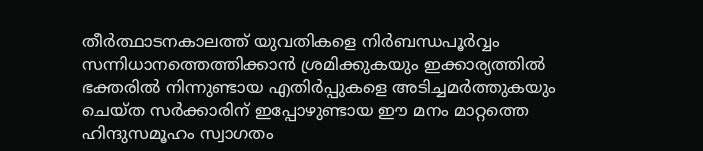തീര്‍ത്ഥാടനകാലത്ത് യുവതികളെ നിര്‍ബന്ധപൂര്‍വ്വം സന്നിധാനത്തെത്തിക്കാന്‍ ശ്രമിക്കുകയും ഇക്കാര്യത്തില്‍ ഭക്തരില്‍ നിന്നുണ്ടായ എതിര്‍പ്പുകളെ അടിച്ചമര്‍ത്തുകയും ചെയ്ത സര്‍ക്കാരിന് ഇപ്പോഴുണ്ടായ ഈ മനം മാറ്റത്തെ ഹിന്ദുസമൂഹം സ്വാഗതം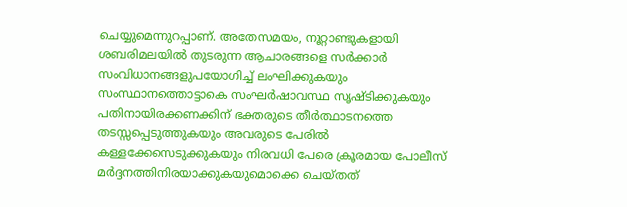ചെയ്യുമെന്നുറപ്പാണ്. അതേസമയം, നൂറ്റാണ്ടുകളായി ശബരിമലയില്‍ തുടരുന്ന ആചാരങ്ങളെ സര്‍ക്കാര്‍ സംവിധാനങ്ങളുപയോഗിച്ച് ലംഘിക്കുകയും സംസ്ഥാനത്തൊട്ടാകെ സംഘര്‍ഷാവസ്ഥ സൃഷ്ടിക്കുകയും പതിനായിരക്കണക്കിന് ഭക്തരുടെ തീര്‍ത്ഥാടനത്തെ തടസ്സപ്പെടുത്തുകയും അവരുടെ പേരില്‍ കള്ളക്കേസെടുക്കുകയും നിരവധി പേരെ ക്രൂരമായ പോലീസ് മര്‍ദ്ദനത്തിനിരയാക്കുകയുമൊക്കെ ചെയ്തത്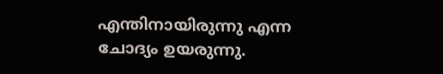എന്തിനായിരുന്നു എന്ന ചോദ്യം ഉയരുന്നു.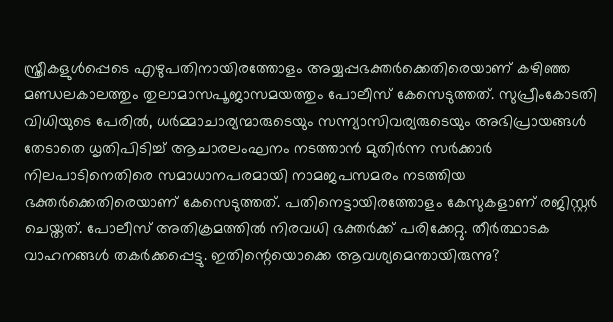സ്ത്രീകളുള്‍പ്പെടെ എഴുപതിനായിരത്തോളം അയ്യപ്പഭക്തര്‍ക്കെതിരെയാണ് കഴിഞ്ഞ മണ്ഡലകാലത്തും തുലാമാസപൂജാസമയത്തും പോലീസ് കേസെടുത്തത്. സുപ്രീംകോടതി വിധിയുടെ പേരില്‍, ധര്‍മ്മാചാര്യന്മാരുടെയും സന്ന്യാസിവര്യരുടെയും അഭിപ്രായങ്ങള്‍ തേടാതെ ധൃതിപിടിച്ച് ആചാരലംഘനം നടത്താന്‍ മുതിര്‍ന്ന സര്‍ക്കാര്‍ നിലപാടിനെതിരെ സമാധാനപരമായി നാമജപസമരം നടത്തിയ ഭക്തര്‍ക്കെതിരെയാണ് കേസെടുത്തത്. പതിനെട്ടായിരത്തോളം കേസുകളാണ് രജിസ്റ്റര്‍ ചെയ്തത്. പോലീസ് അതിക്രമത്തില്‍ നിരവധി ഭക്തര്‍ക്ക് പരിക്കേറ്റു. തീര്‍ത്ഥാടക വാഹനങ്ങള്‍ തകര്‍ക്കപ്പെട്ടു. ഇതിന്റെയൊക്കെ ആവശ്യമെന്തായിരുന്നു?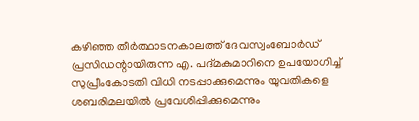കഴിഞ്ഞ തീര്‍ത്ഥാടനകാലത്ത് ദേവസ്വംബോര്‍ഡ് പ്രസിഡന്റായിരുന്ന എ. പദ്മകുമാറിനെ ഉപയോഗിച്ച് സുപ്രീംകോടതി വിധി നടപ്പാക്കുമെന്നും യുവതികളെ ശബരിമലയില്‍ പ്രവേശിപ്പിക്കുമെന്നും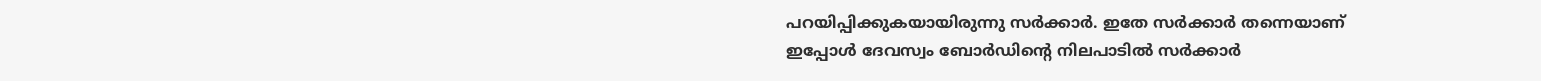പറയിപ്പിക്കുകയായിരുന്നു സര്‍ക്കാര്‍. ഇതേ സര്‍ക്കാര്‍ തന്നെയാണ് ഇപ്പോള്‍ ദേവസ്വം ബോര്‍ഡിന്റെ നിലപാടില്‍ സര്‍ക്കാര്‍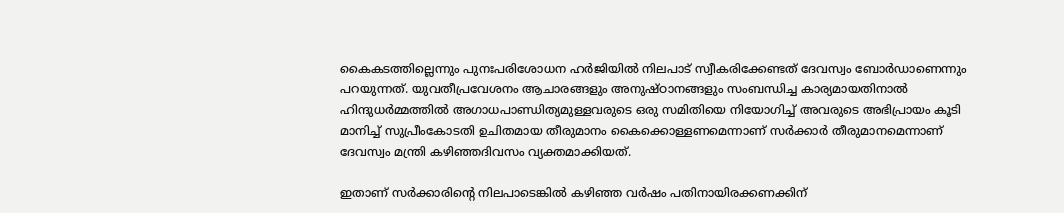കൈകടത്തില്ലെന്നും പുനഃപരിശോധന ഹര്‍ജിയില്‍ നിലപാട് സ്വീകരിക്കേണ്ടത് ദേവസ്വം ബോര്‍ഡാണെന്നും പറയുന്നത്. യുവതീപ്രവേശനം ആചാരങ്ങളും അനുഷ്ഠാനങ്ങളും സംബന്ധിച്ച കാര്യമായതിനാല്‍ ഹിന്ദുധര്‍മ്മത്തില്‍ അഗാധപാണ്ഡിത്യമുള്ളവരുടെ ഒരു സമിതിയെ നിയോഗിച്ച് അവരുടെ അഭിപ്രായം കൂടി മാനിച്ച് സുപ്രീംകോടതി ഉചിതമായ തീരുമാനം കൈക്കൊള്ളണമെന്നാണ് സര്‍ക്കാര്‍ തീരുമാനമെന്നാണ് ദേവസ്വം മന്ത്രി കഴിഞ്ഞദിവസം വ്യക്തമാക്കിയത്.

ഇതാണ് സര്‍ക്കാരിന്റെ നിലപാടെങ്കില്‍ കഴിഞ്ഞ വര്‍ഷം പതിനായിരക്കണക്കിന്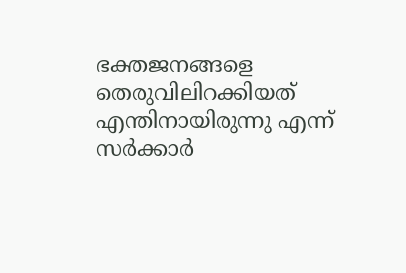ഭക്തജനങ്ങളെ തെരുവിലിറക്കിയത് എന്തിനായിരുന്നു എന്ന് സര്‍ക്കാര്‍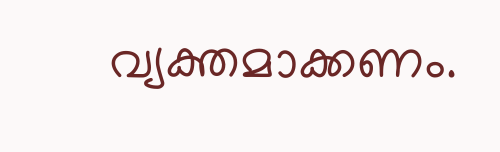വ്യക്തമാക്കണം.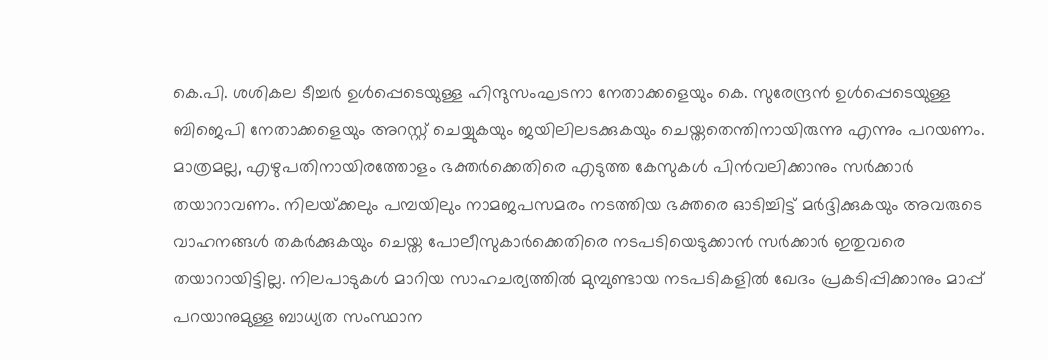കെ.പി. ശശികല ടീച്ചര്‍ ഉള്‍പ്പെടെയുള്ള ഹിന്ദുസംഘടനാ നേതാക്കളെയും കെ. സുരേന്ദ്രന്‍ ഉള്‍പ്പെടെയുള്ള ബിജെപി നേതാക്കളെയും അറസ്റ്റ് ചെയ്യുകയും ജയിലിലടക്കുകയും ചെയ്തതെന്തിനായിരുന്നു എന്നും പറയണം. മാത്രമല്ല, എഴുപതിനായിരത്തോളം ഭക്തര്‍ക്കെതിരെ എടുത്ത കേസുകള്‍ പിന്‍വലിക്കാനും സര്‍ക്കാര്‍ തയാറാവണം. നിലയ്‌ക്കലും പമ്പയിലും നാമജപസമരം നടത്തിയ ഭക്തരെ ഓടിച്ചിട്ട് മര്‍ദ്ദിക്കുകയും അവരുടെ വാഹനങ്ങള്‍ തകര്‍ക്കുകയും ചെയ്ത പോലീസുകാര്‍ക്കെതിരെ നടപടിയെടുക്കാന്‍ സര്‍ക്കാര്‍ ഇതുവരെ തയാറായിട്ടില്ല. നിലപാടുകള്‍ മാറിയ സാഹചര്യത്തില്‍ മുമ്പുണ്ടായ നടപടികളില്‍ ഖേദം പ്രകടിപ്പിക്കാനും മാപ്പ് പറയാനുമുള്ള ബാധ്യത സംസ്ഥാന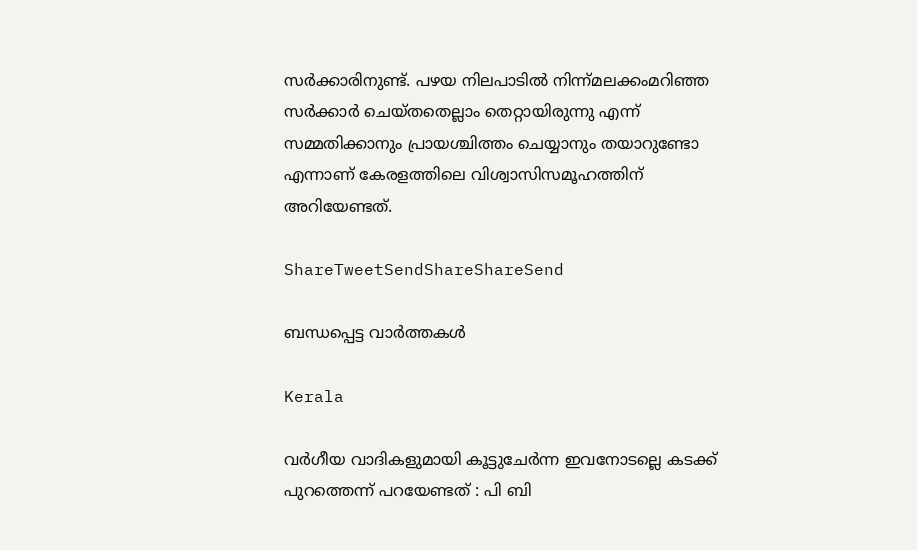സര്‍ക്കാരിനുണ്ട്. പഴയ നിലപാടില്‍ നിന്ന്മലക്കംമറിഞ്ഞ സര്‍ക്കാര്‍ ചെയ്തതെല്ലാം തെറ്റായിരുന്നു എന്ന് സമ്മതിക്കാനും പ്രായശ്ചിത്തം ചെയ്യാനും തയാറുണ്ടോ എന്നാണ് കേരളത്തിലെ വിശ്വാസിസമൂഹത്തിന് അറിയേണ്ടത്.

ShareTweetSendShareShareSend

ബന്ധപ്പെട്ട വാര്‍ത്തകള്‍

Kerala

വര്‍ഗീയ വാദികളുമായി കൂട്ടുചേര്‍ന്ന ഇവനോടല്ലെ കടക്ക് പുറത്തെന്ന് പറയേണ്ടത് : പി ബി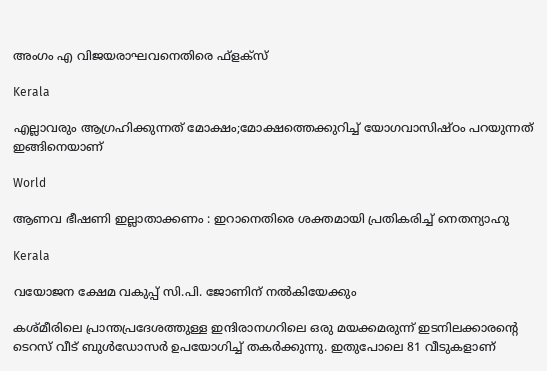അംഗം എ വിജയരാഘവനെതിരെ ഫ്ളക്സ്

Kerala

എല്ലാവരും ആഗ്രഹിക്കുന്നത് മോക്ഷം;മോക്ഷത്തെക്കുറിച്ച് യോഗവാസിഷ്ഠം പറയുന്നത് ഇങ്ങിനെയാണ്

World

ആണവ ഭീഷണി ഇല്ലാതാക്കണം : ഇറാനെതിരെ ശക്തമായി പ്രതികരിച്ച് നെതന്യാഹു

Kerala

വയോജന ക്ഷേമ വകുപ്പ് സി.പി. ജോണിന് നല്‍കിയേക്കും

കശ്മീരിലെ പ്രാന്തപ്രദേശത്തുള്ള ഇന്ദിരാനഗറിലെ ഒരു മയക്കമരുന്ന് ഇടനിലക്കാരന്‍റെ ടെറസ് വീട് ബുള്‍ഡോസര്‍ ഉപയോഗിച്ച് തകര്‍ക്കുന്നു. ഇതുപോലെ 81 വീടുകളാണ്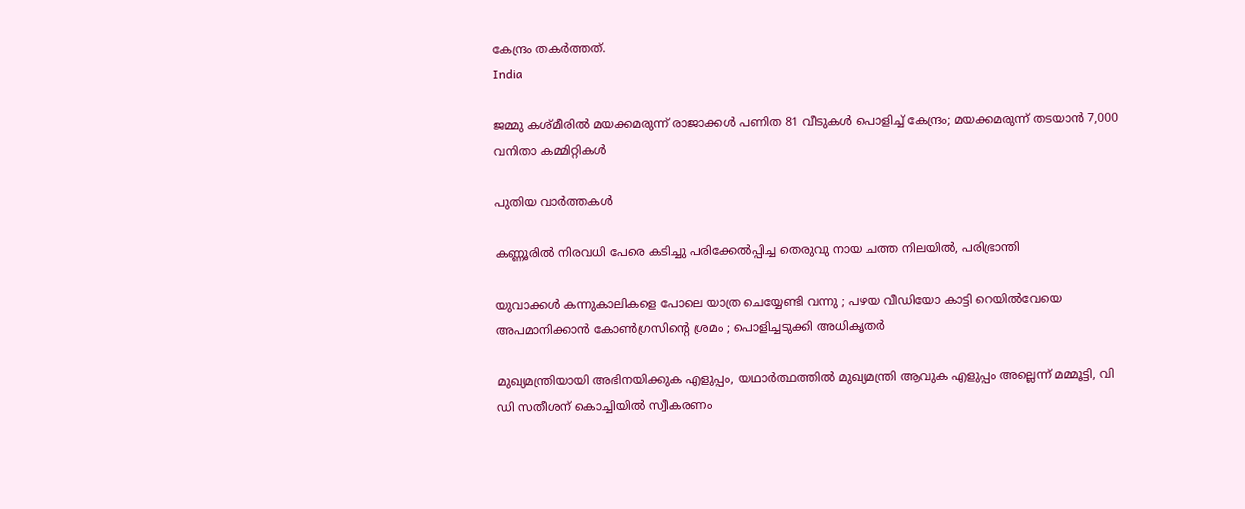കേന്ദ്രം തകര്‍ത്തത്.
India

ജമ്മു കശ്മീരില്‍ മയക്കമരുന്ന് രാജാക്കള്‍ പണിത 81 വീടുകൾ പൊളിച്ച് കേന്ദ്രം; മയക്കമരുന്ന് തടയാന്‍ 7,000 വനിതാ കമ്മിറ്റികൾ

പുതിയ വാര്‍ത്തകള്‍

കണ്ണൂരില്‍ നിരവധി പേരെ കടിച്ചു പരിക്കേല്‍പ്പിച്ച തെരുവു നായ ചത്ത നിലയില്‍, പരിഭ്രാന്തി

യുവാക്കൾ കന്നുകാലികളെ പോലെ യാത്ര ചെയ്യേണ്ടി വന്നു ; പഴയ വീഡിയോ കാട്ടി റെയിൽവേയെ അപമാനിക്കാൻ കോൺഗ്രസിന്റെ ശ്രമം ; പൊളിച്ചടുക്കി അധികൃതർ

മുഖ്യമന്ത്രിയായി അഭിനയിക്കുക എളുപ്പം, യഥാര്‍ത്ഥത്തില്‍ മുഖ്യമന്ത്രി ആവുക എളുപ്പം അല്ലെന്ന് മമ്മൂട്ടി, വി ഡി സതീശന് കൊച്ചിയില്‍ സ്വീകരണം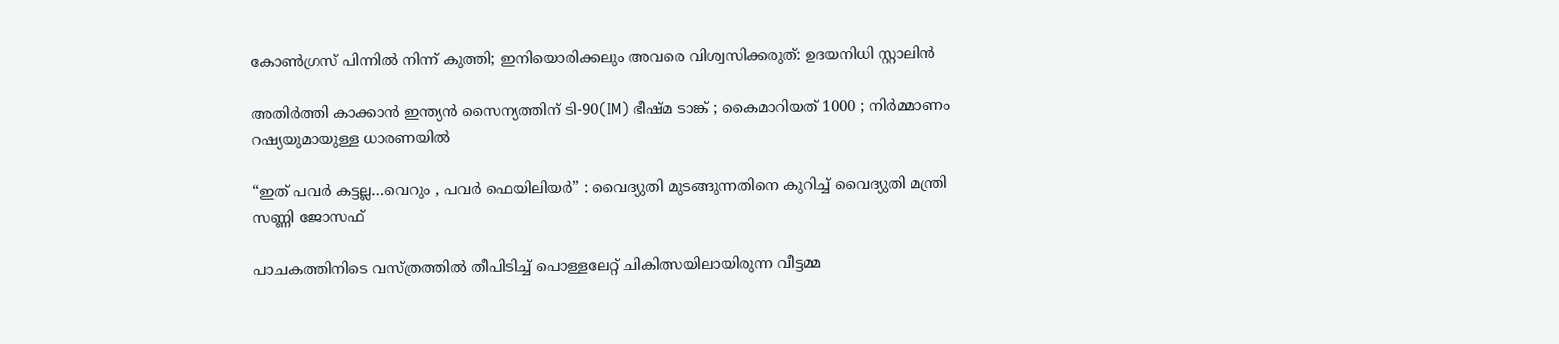കോണ്‍ഗ്രസ് പിന്നില്‍ നിന്ന് കുത്തി; ഇനിയൊരിക്കലും അവരെ വിശ്വസിക്കരുത്: ഉദയനിധി സ്റ്റാലിന്‍

അതിർത്തി കാക്കാൻ ഇന്ത്യൻ സൈന്യത്തിന് ടി-90(IM) ഭീഷ്മ ടാങ്ക് ; കൈമാറിയത് 1000 ; നിർമ്മാണം റഷ്യയുമായുള്ള ധാരണയിൽ

“ഇത് പവർ കട്ടല്ല…വെറും , പവർ ഫെയിലിയർ” : വൈദ്യുതി മുടങ്ങുന്നതിനെ കുറിച്ച് വൈദ്യുതി മന്ത്രി സണ്ണി ജോസഫ്

പാചകത്തിനിടെ വസ്ത്രത്തില്‍ തീപിടിച്ച് പൊള്ളലേറ്റ് ചികിത്സയിലായിരുന്ന വീട്ടമ്മ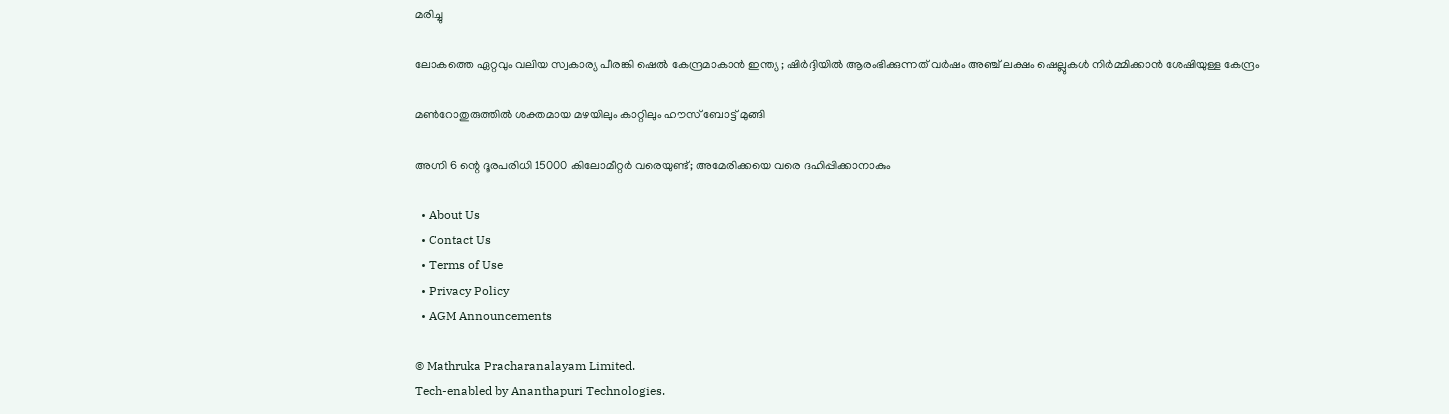മരിച്ചു

ലോകത്തെ ഏറ്റവും വലിയ സ്വകാര്യ പീരങ്കി ഷെൽ കേന്ദ്രമാകാൻ ഇന്ത്യ ; ഷിർദ്ദിയിൽ ആരംഭിക്കുന്നത് വർഷം അഞ്ച് ലക്ഷം ഷെല്ലുകൾ നിർമ്മിക്കാൻ ശേഷിയുള്ള കേന്ദ്രം

മണ്‍റോതുരുത്തില്‍ ശക്തമായ മഴയിലും കാറ്റിലും ഹൗസ് ബോട്ട് മുങ്ങി

അഗ്നി 6 ന്റെ ദൂരപരിധി 15000 കിലോമീറ്റര്‍ വരെയുണ്ട്; അമേരിക്കയെ വരെ ദഹിപ്പിക്കാനാകും

  • About Us
  • Contact Us
  • Terms of Use
  • Privacy Policy
  • AGM Announcements

© Mathruka Pracharanalayam Limited.
Tech-enabled by Ananthapuri Technologies.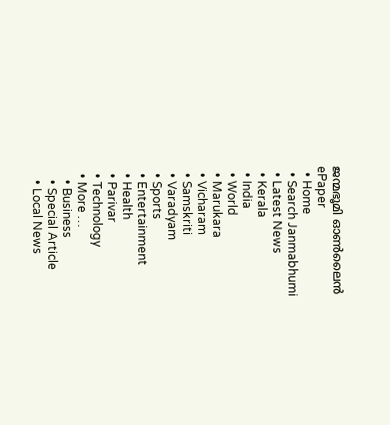ജന്മഭൂമി ഓണ്‍ലൈന്‍
ePaper
  • Home
  • Search Janmabhumi
  • Latest News
  • Kerala
  • India
  • World
  • Marukara
  • Vicharam
  • Samskriti
  • Varadyam
  • Sports
  • Entertainment
  • Health
  • Parivar
  • Technology
  • More …
    • Business
    • Special Article
    • Local News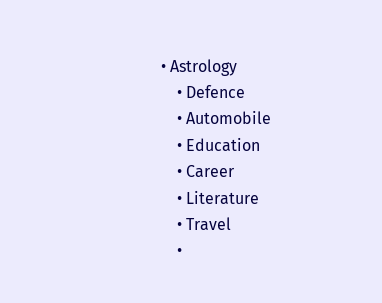• Astrology
    • Defence
    • Automobile
    • Education
    • Career
    • Literature
    • Travel
    •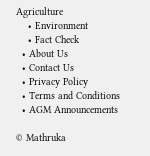Agriculture
    • Environment
    • Fact Check
  • About Us
  • Contact Us
  • Privacy Policy
  • Terms and Conditions
  • AGM Announcements

© Mathruka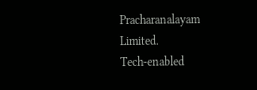Pracharanalayam Limited.
Tech-enabled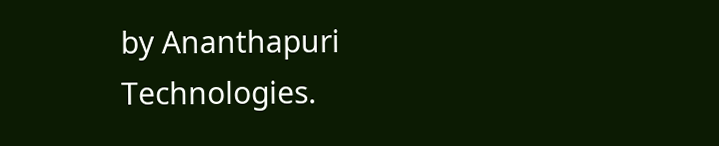by Ananthapuri Technologies.